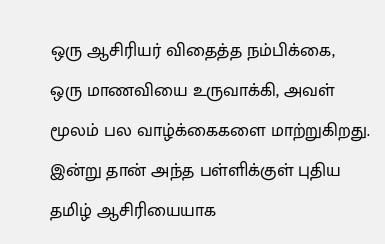ஒரு ஆசிரியர் விதைத்த நம்பிக்கை, ஒரு மாணவியை உருவாக்கி, அவள் மூலம் பல வாழ்க்கைகளை மாற்றுகிறது.
இன்று தான் அந்த பள்ளிக்குள் புதிய தமிழ் ஆசிரியையாக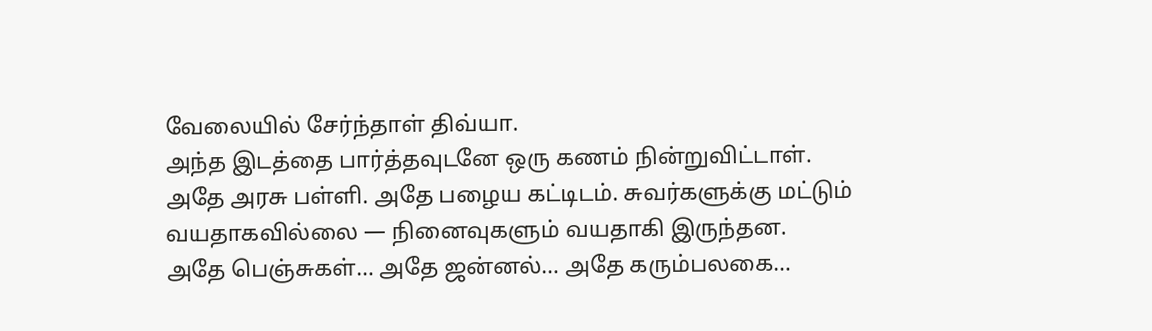வேலையில் சேர்ந்தாள் திவ்யா.
அந்த இடத்தை பார்த்தவுடனே ஒரு கணம் நின்றுவிட்டாள்.
அதே அரசு பள்ளி. அதே பழைய கட்டிடம். சுவர்களுக்கு மட்டும் வயதாகவில்லை — நினைவுகளும் வயதாகி இருந்தன.
அதே பெஞ்சுகள்… அதே ஜன்னல்… அதே கரும்பலகை…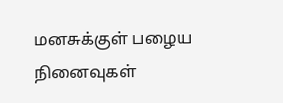மனசுக்குள் பழைய நினைவுகள்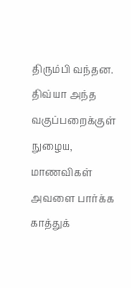திரும்பி வந்தன.
திவ்யா அந்த வகுப்பறைக்குள் நுழைய, மாணவிகள் அவளை பார்க்க காத்துக்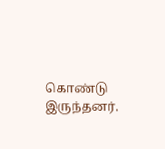கொண்டு இருந்தனர்.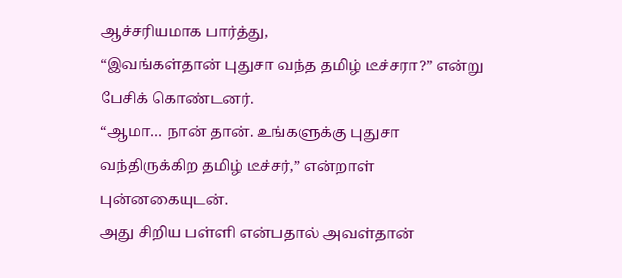ஆச்சரியமாக பார்த்து,
“இவங்கள்தான் புதுசா வந்த தமிழ் டீச்சரா?” என்று பேசிக் கொண்டனர்.
“ஆமா… நான் தான். உங்களுக்கு புதுசா வந்திருக்கிற தமிழ் டீச்சர்,” என்றாள் புன்னகையுடன்.
அது சிறிய பள்ளி என்பதால் அவள்தான்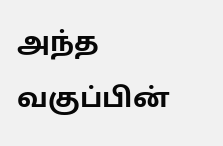அந்த வகுப்பின்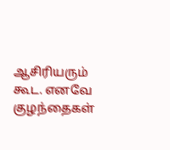ஆசிரியரும் கூட. எனவே குழந்தைகள்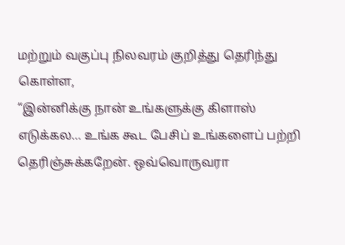மற்றும் வகுப்பு நிலவரம் குறித்து தெரிந்து கொள்ள,
“இன்னிக்கு நான் உங்களுக்கு கிளாஸ் எடுக்கல… உங்க கூட பேசிப் உங்களைப் பற்றி தெரிஞ்சுக்கறேன். ஒவ்வொருவரா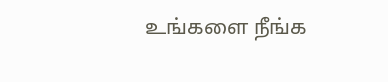உங்களை நீங்க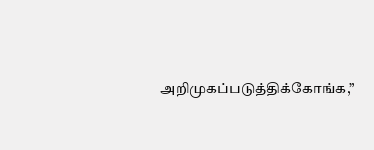அறிமுகப்படுத்திக்கோங்க,”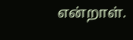என்றாள்.